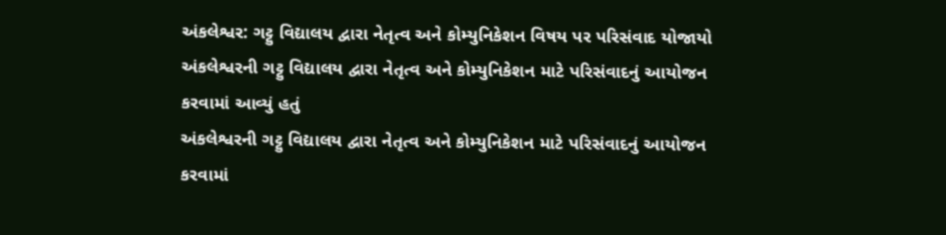અંકલેશ્વર: ગટ્ટુ વિદ્યાલય દ્વારા નેતૃત્વ અને કોમ્યુનિકેશન વિષય પર પરિસંવાદ યોજાયો
અંકલેશ્વરની ગટ્ટુ વિદ્યાલય દ્વારા નેતૃત્વ અને કોમ્યુનિકેશન માટે પરિસંવાદનું આયોજન કરવામાં આવ્યું હતું
અંકલેશ્વરની ગટ્ટુ વિદ્યાલય દ્વારા નેતૃત્વ અને કોમ્યુનિકેશન માટે પરિસંવાદનું આયોજન કરવામાં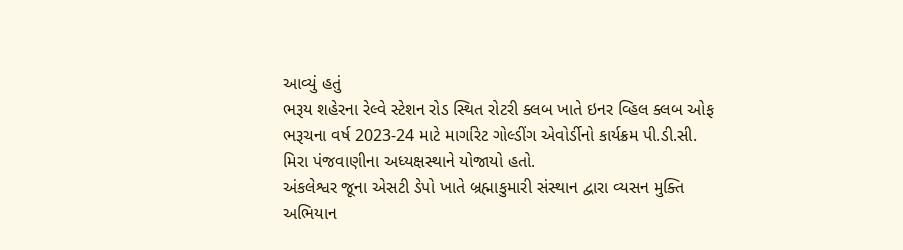આવ્યું હતું
ભરૂય શહેરના રેલ્વે સ્ટેશન રોડ સ્થિત રોટરી ક્લબ ખાતે ઇનર વ્હિલ ક્લબ ઓફ ભરૂચના વર્ષ 2023-24 માટે માર્ગારેટ ગોલ્ડીંગ એવોર્ડીનો કાર્યક્રમ પી.ડી.સી. મિરા પંજવાણીના અધ્યક્ષસ્થાને યોજાયો હતો.
અંકલેશ્વર જૂના એસટી ડેપો ખાતે બ્રહ્માકુમારી સંસ્થાન દ્વારા વ્યસન મુક્તિ અભિયાન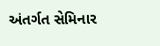અંતર્ગત સેમિનાર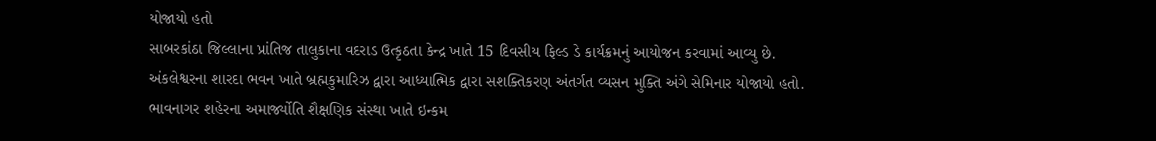યોજાયો હતો
સાબરકાંઠા જિલ્લાના પ્રાંતિજ તાલુકાના વદરાડ ઉત્કૃઠતા કેન્દ્ર ખાતે 15 દિવસીય ફિલ્ડ ડે કાર્યક્રમનું આયોજન કરવામાં આવ્યુ છે.
અંકલેશ્વરના શારદા ભવન ખાતે બ્રહ્મકુમારિઝ દ્વારા આધ્યાત્મિક દ્વારા સશક્તિકરણ અંતર્ગત વ્યસન મુક્તિ અંગે સેમિનાર યોજાયો હતો.
ભાવનાગર શહેરના અમાર્જ્યોતિ શૈક્ષણિક સંસ્થા ખાતે ઇન્કમ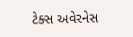ટેક્સ અવેરનેસ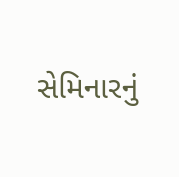સેમિનારનું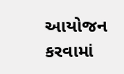આયોજન કરવામાં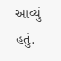આવ્યું હતું.